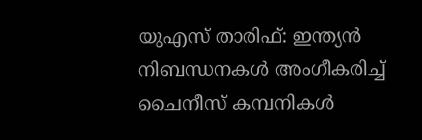യുഎസ് താരിഫ്: ഇന്ത്യന്‍ നിബന്ധനകള്‍ അംഗീകരിച്ച് ചൈനീസ് കമ്പനികള്‍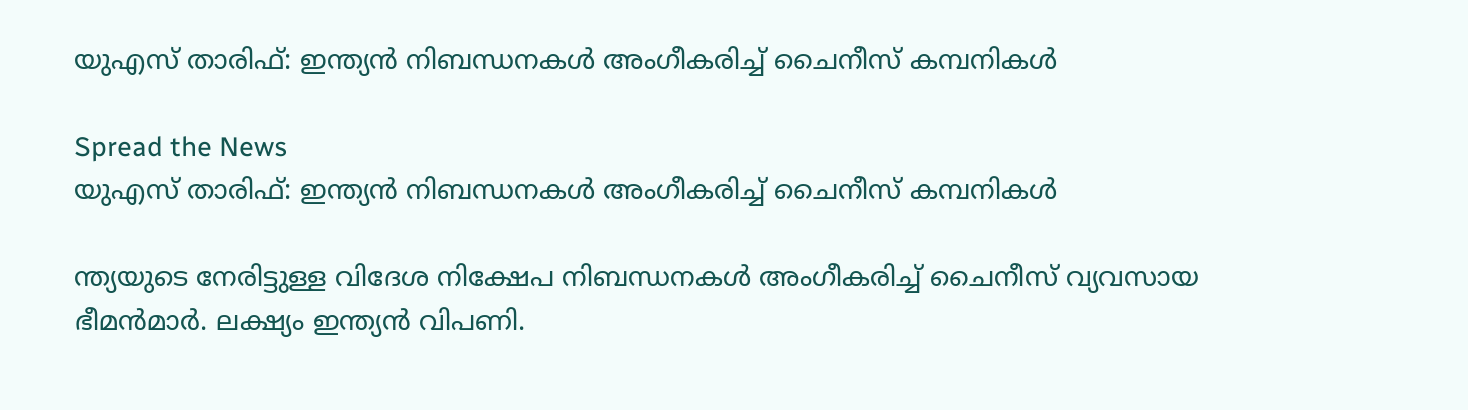യുഎസ് താരിഫ്: ഇന്ത്യന്‍ നിബന്ധനകള്‍ അംഗീകരിച്ച് ചൈനീസ് കമ്പനികള്‍

Spread the News
യുഎസ് താരിഫ്: ഇന്ത്യന്‍ നിബന്ധനകള്‍ അംഗീകരിച്ച് ചൈനീസ് കമ്പനികള്‍

ന്ത്യയുടെ നേരിട്ടുള്ള വിദേശ നിക്ഷേപ നിബന്ധനകള്‍ അംഗീകരിച്ച് ചൈനീസ് വ്യവസായ ഭീമന്‍മാര്‍. ലക്ഷ്യം ഇന്ത്യന്‍ വിപണി.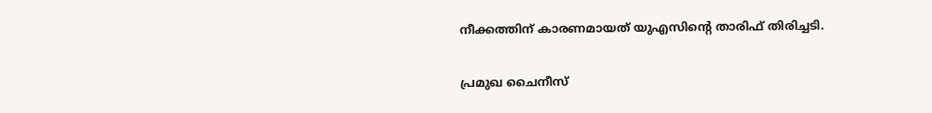നീക്കത്തിന് കാരണമായത് യുഎസിന്റെ താരിഫ് തിരിച്ചടി.

പ്രമുഖ ചൈനീസ്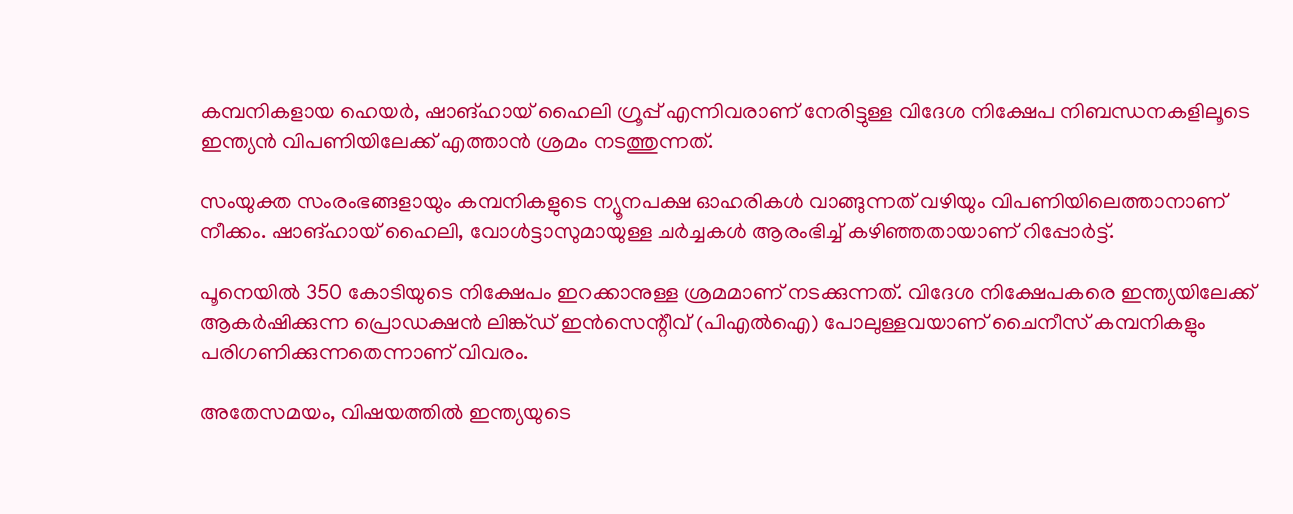കമ്പനികളായ ഹെയര്‍, ഷാങ്ഹായ് ഹൈലി ഗ്രൂപ്പ് എന്നിവരാണ് നേരിട്ടുള്ള വിദേശ നിക്ഷേപ നിബന്ധനകളിലൂടെ ഇന്ത്യന്‍ വിപണിയിലേക്ക് എത്താന്‍ ശ്രമം നടത്തുന്നത്.

സംയുക്ത സംരംഭങ്ങളായും കമ്പനികളുടെ ന്യൂനപക്ഷ ഓഹരികള്‍ വാങ്ങുന്നത് വഴിയും വിപണിയിലെത്താനാണ് നീക്കം. ഷാങ്ഹായ് ഹൈലി, വോള്‍ട്ടാസുമായുള്ള ചര്‍ച്ചകള്‍ ആരംഭിച്ച് കഴിഞ്ഞതായാണ് റിപ്പോര്‍ട്ട്.

പൂനെയില്‍ 350 കോടിയുടെ നിക്ഷേപം ഇറക്കാനുള്ള ശ്രമമാണ് നടക്കുന്നത്. വിദേശ നിക്ഷേപകരെ ഇന്ത്യയിലേക്ക് ആകര്‍ഷിക്കുന്ന പ്രൊഡക്ഷന്‍ ലിങ്ക്ഡ് ഇന്‍സെന്റീവ് (പിഎല്‍ഐ) പോലുള്ളവയാണ് ചൈനീസ് കമ്പനികളും പരിഗണിക്കുന്നതെന്നാണ് വിവരം.

അതേസമയം, വിഷയത്തില്‍ ഇന്ത്യയുടെ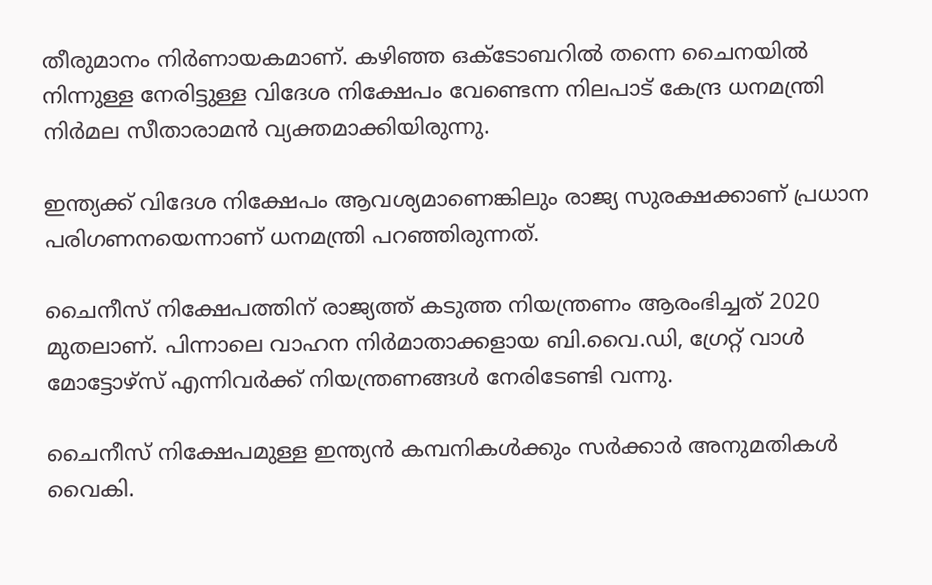തീരുമാനം നിര്‍ണായകമാണ്. കഴിഞ്ഞ ഒക്ടോബറില്‍ തന്നെ ചൈനയില്‍ നിന്നുള്ള നേരിട്ടുള്ള വിദേശ നിക്ഷേപം വേണ്ടെന്ന നിലപാട് കേന്ദ്ര ധനമന്ത്രി നിര്‍മല സീതാരാമന്‍ വ്യക്തമാക്കിയിരുന്നു.

ഇന്ത്യക്ക് വിദേശ നിക്ഷേപം ആവശ്യമാണെങ്കിലും രാജ്യ സുരക്ഷക്കാണ് പ്രധാന പരിഗണനയെന്നാണ് ധനമന്ത്രി പറഞ്ഞിരുന്നത്.

ചൈനീസ് നിക്ഷേപത്തിന് രാജ്യത്ത് കടുത്ത നിയന്ത്രണം ആരംഭിച്ചത് 2020 മുതലാണ്. പിന്നാലെ വാഹന നിര്‍മാതാക്കളായ ബി.വൈ.ഡി, ഗ്രേറ്റ് വാള്‍ മോട്ടോഴ്‌സ് എന്നിവര്‍ക്ക് നിയന്ത്രണങ്ങള്‍ നേരിടേണ്ടി വന്നു.

ചൈനീസ് നിക്ഷേപമുള്ള ഇന്ത്യന്‍ കമ്പനികള്‍ക്കും സര്‍ക്കാര്‍ അനുമതികള്‍ വൈകി.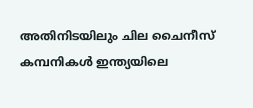അതിനിടയിലും ചില ചൈനീസ് കമ്പനികള്‍ ഇന്ത്യയിലെ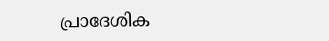പ്രാദേശിക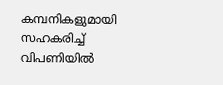കമ്പനികളുമായി സഹകരിച്ച് വിപണിയില്‍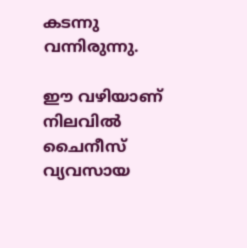കടന്നു വന്നിരുന്നു.

ഈ വഴിയാണ് നിലവില്‍ ചൈനീസ് വ്യവസായ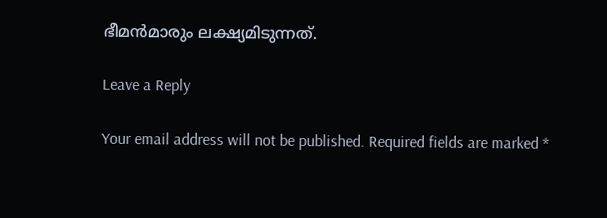ഭീമന്‍മാരും ലക്ഷ്യമിടുന്നത്.

Leave a Reply

Your email address will not be published. Required fields are marked *